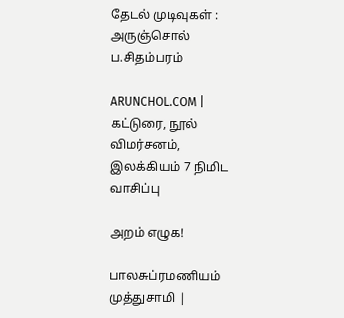தேடல் முடிவுகள் : அருஞ்சொல் ப.சிதம்பரம்

ARUNCHOL.COM | கட்டுரை, நூல் விமர்சனம், இலக்கியம் 7 நிமிட வாசிப்பு

அறம் எழுக!

பாலசுப்ரமணியம் முத்துசாமி |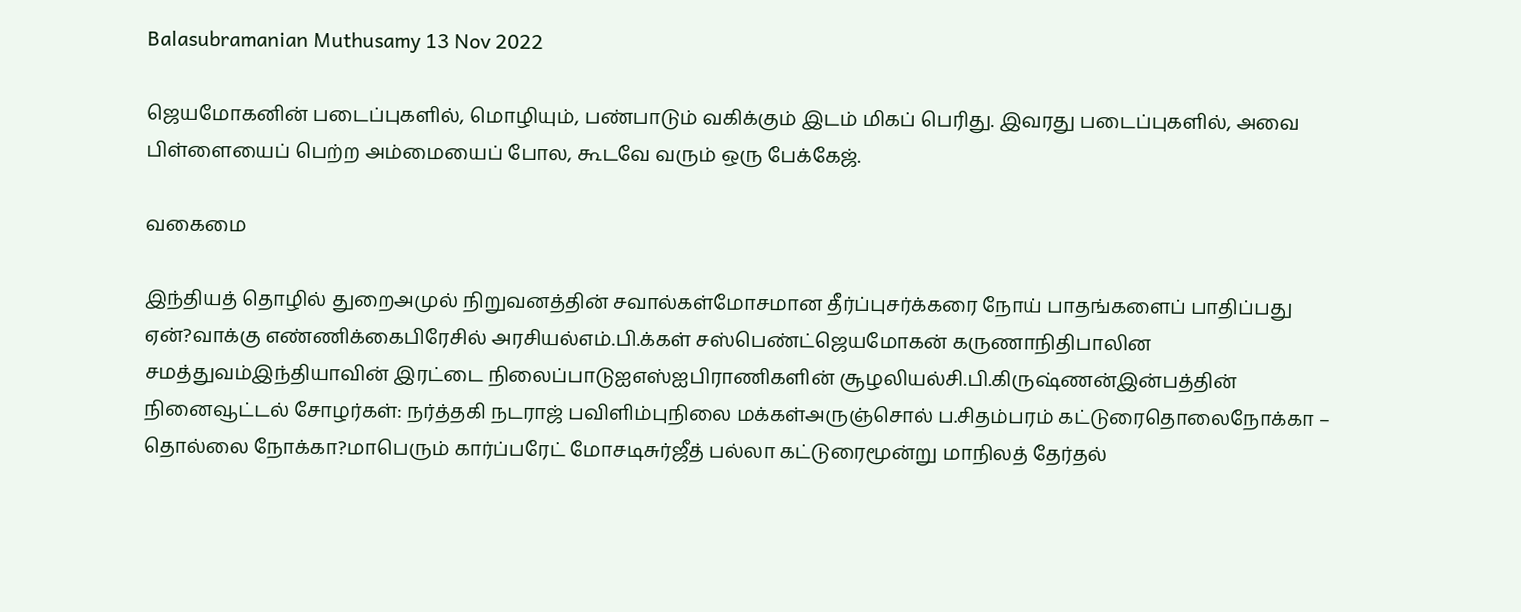Balasubramanian Muthusamy 13 Nov 2022

ஜெயமோகனின் படைப்புகளில், மொழியும், பண்பாடும் வகிக்கும் இடம் மிகப் பெரிது. இவரது படைப்புகளில், அவை பிள்ளையைப் பெற்ற அம்மையைப் போல, கூடவே வரும் ஒரு பேக்கேஜ்.

வகைமை

இந்தியத் தொழில் துறைஅமுல் நிறுவனத்தின் சவால்கள்மோசமான தீர்ப்புசர்க்கரை நோய் பாதங்களைப் பாதிப்பது ஏன்?வாக்கு எண்ணிக்கைபிரேசில் அரசியல்எம்.பி.க்கள் சஸ்பெண்ட்ஜெயமோகன் கருணாநிதிபாலின சமத்துவம்இந்தியாவின் இரட்டை நிலைப்பாடுஐஎஸ்ஐபிராணிகளின் சூழலியல்சி.பி.கிருஷ்ணன்இன்பத்தின் நினைவூட்டல் சோழர்கள்: நர்த்தகி நடராஜ் பவிளிம்புநிலை மக்கள்அருஞ்சொல் ப.சிதம்பரம் கட்டுரைதொலைநோக்கா – தொல்லை நோக்கா?மாபெரும் கார்ப்பரேட் மோசடிசுர்ஜீத் பல்லா கட்டுரைமூன்று மாநிலத் தேர்தல்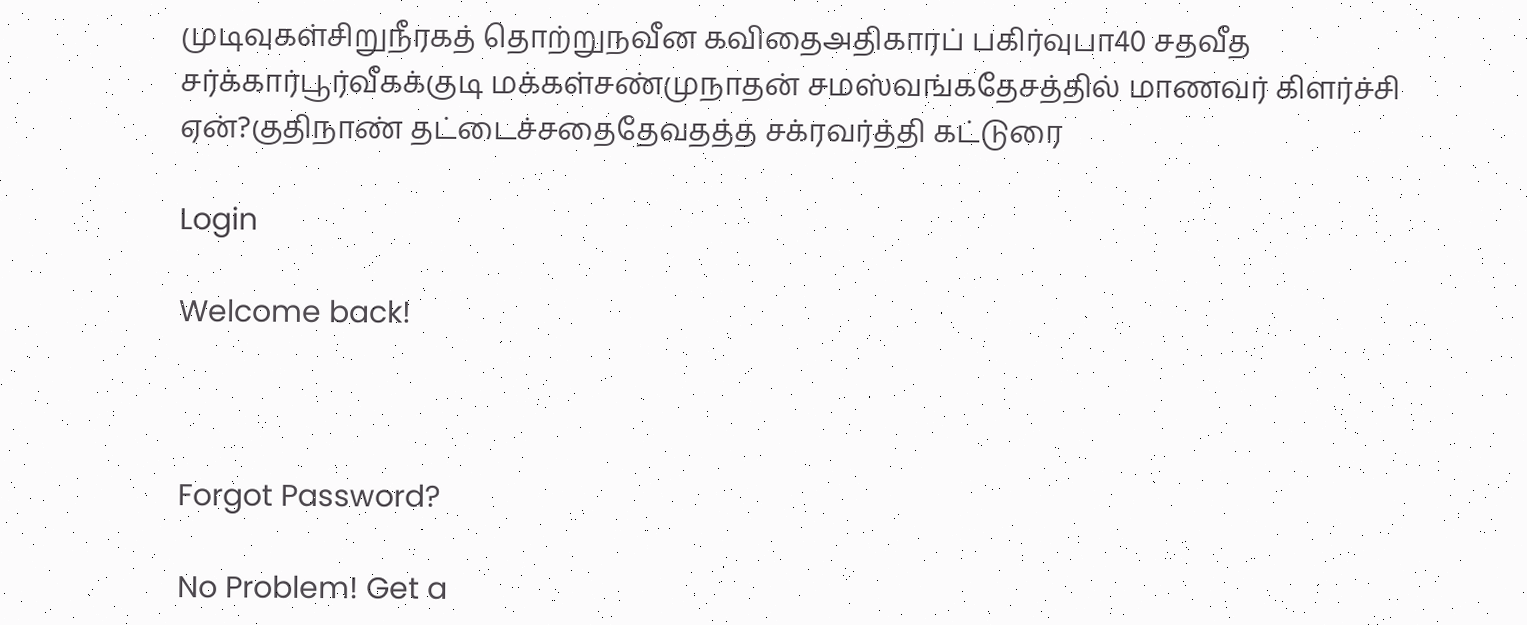முடிவுகள்சிறுநீரகத் தொற்றுநவீன கவிதைஅதிகாரப் பகிர்வுபா40 சதவீத சர்க்கார்பூர்வீகக்குடி மக்கள்சண்முநாதன் சமஸ்வங்கதேசத்தில் மாணவர் கிளர்ச்சி ஏன்?குதிநாண் தட்டைச்சதைதேவதத்த சக்ரவர்த்தி கட்டுரை

Login

Welcome back!



Forgot Password?

No Problem! Get a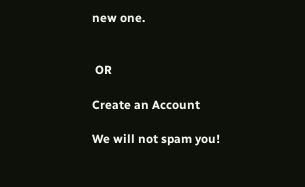new one.


 OR

Create an Account

We will not spam you!